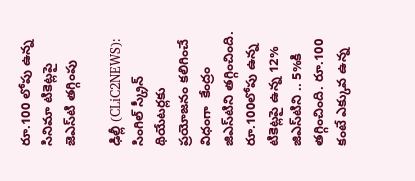రూ.100 లోపు ఉన్న సినిమా టికెట్ల‌పై జెఎస్‌టి త‌గ్గింపు

ఢిల్లీ (CLiC2NEWS): సింగిల్ స్క్రీన్ థియేట‌ర్ల‌కు ప్ర‌యోజ‌నం క‌లిగించే విధంగా  కేంద్రం జిఎస్‌టిని త‌గ్గించింది. రూ.100లోపు ఉన్న టికెట్ల‌పై ఉన్న 12% జిఎస్‌టిని .. 5%కి త‌గ్గించింది. రూ.100 కంటే ఎక్కువ ఉన్న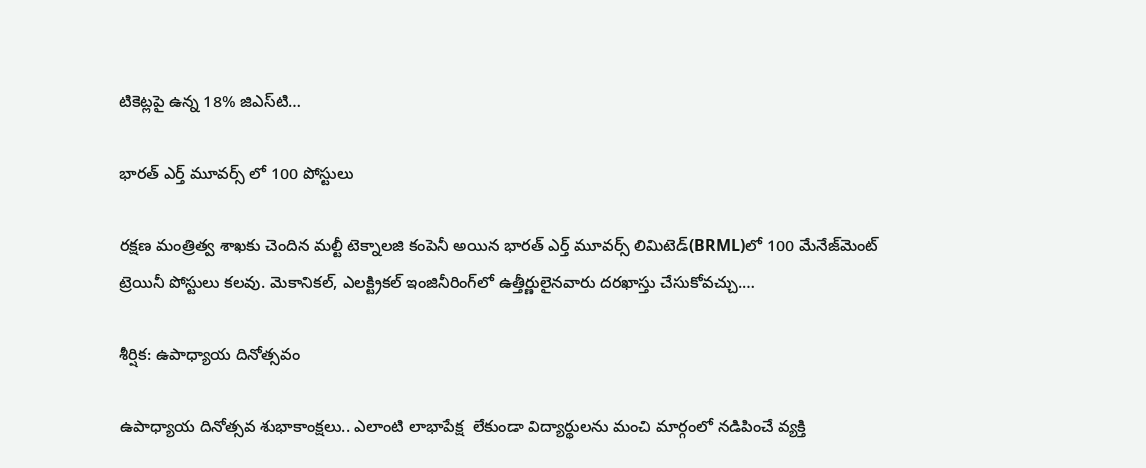టికెట్ల‌పై ఉన్న 18% జిఎస్‌టి…

భార‌త్ ఎర్త్ మూవ‌ర్స్ లో 100 పోస్టులు

ర‌క్ష‌ణ మంత్రిత్వ శాఖ‌కు చెందిన మ‌ల్టీ టెక్నాల‌జి కంపెనీ అయిన భార‌త్ ఎర్త్ మూవ‌ర్స్ లిమిటెడ్‌(BRML)లో 100 మేనేజ్‌మెంట్ ట్రెయినీ పోస్టులు క‌ల‌వు. మెకానిక‌ల్, ఎల‌క్ట్రిక‌ల్ ఇంజినీరింగ్‌లో ఉత్తీర్ణులైనవారు ద‌ర‌ఖాస్తు చేసుకోవ‌చ్చు.…

శీర్షిక: ఉపాధ్యాయ దినోత్సవం

ఉపాధ్యాయ దినోత్సవ శుభాకాంక్షలు.. ఎలాంటి లాభాపేక్ష  లేకుండా విద్యార్థులను మంచి మార్గంలో నడిపించే వ్యక్తి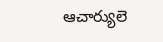ఆచార్యులె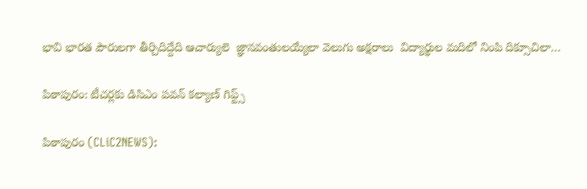భావి భారత పౌరులగా తీర్చిదిద్దేది ఆచార్యులె  జ్ఞానవంతులయ్యేలా వెలుగు అక్షరాలు  విద్యార్థుల మదిలో నింపి దిక్సూచిలా…

పిఠాపురం: టీచ‌ర్ల‌కు డిసిఎం ప‌వ‌న్ క‌ల్యాణ్ గిప్ట్స్‌

పిఠాపురం (CLiC2NEWS):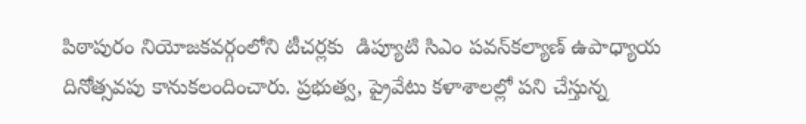పిఠాపురం నియోజ‌క‌వ‌ర్గంలోని టీచ‌ర్ల‌కు  డిప్యూటి సిఎం ప‌వ‌న్‌కల్యాణ్ ఉపాధ్యాయ దినోత్స‌వ‌పు కానుక‌లందించారు. ప్ర‌భుత్వ‌, ప్రైవేటు క‌ళాశాల‌ల్లో ప‌ని చేస్తున్న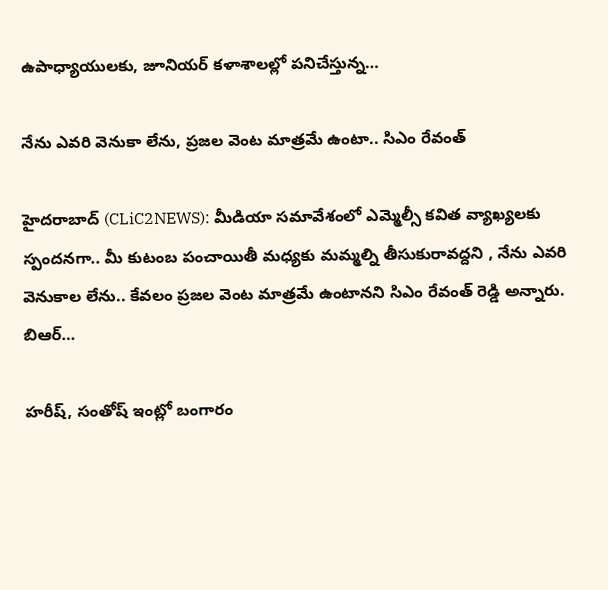ఉపాధ్యాయుల‌కు, జూనియ‌ర్ క‌ళాశాలల్లో ప‌నిచేస్తున్న…

నేను ఎవ‌రి వెనుకా లేను, ప్ర‌జ‌ల వెంట మాత్ర‌మే ఉంటా.. సిఎం రేవంత్

హైద‌రాబాద్ (CLiC2NEWS): మీడియా స‌మావేశంలో ఎమ్మెల్సీ క‌విత వ్యాఖ్య‌ల‌కు స్పంద‌న‌గా.. మీ కుటంబ పంచాయితీ మ‌ధ్య‌కు మ‌మ్మ‌ల్ని తీసుకురావ‌ద్ద‌ని , నేను ఎవ‌రి వెనుకాల లేను.. కేవ‌లం ప్ర‌జ‌ల వెంట మాత్ర‌మే ఉంటాన‌ని సిఎం రేవంత్ రెడ్డి అన్నారు. బిఆర్…

హ‌రీష్‌, సంతోష్ ఇంట్లో బంగారం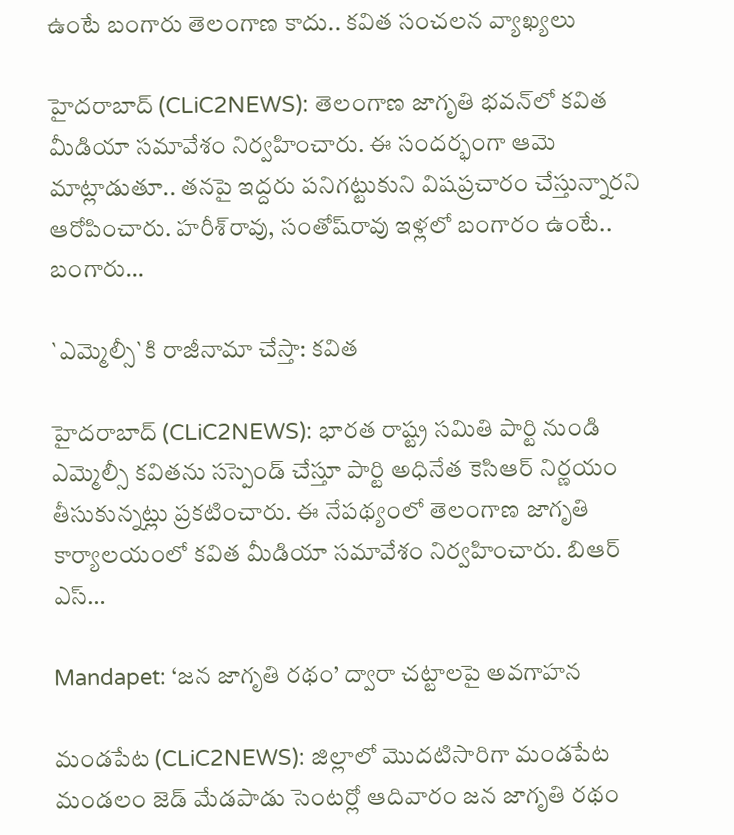ఉంటే బంగారు తెలంగాణ కాదు.. క‌విత సంచ‌ల‌న వ్యాఖ్య‌లు

హైద‌రాబాద్ (CLiC2NEWS): తెలంగాణ జాగృతి భ‌వ‌న్‌లో క‌విత మీడియా స‌మావేశం నిర్వ‌హించారు. ఈ సంద‌ర్భంగా ఆమె మాట్లాడుతూ.. త‌న‌పై ఇద్ద‌రు ప‌నిగ‌ట్టుకుని విష‌ప్ర‌చారం చేస్తున్నార‌ని ఆరోపించారు. హ‌రీశ్‌రావు, సంతోష్‌రావు ఇళ్ల‌లో బంగారం ఉంటే.. బంగారు…

`ఎమ్మెల్సీ`కి రాజీనామా చేస్తా: క‌విత

హైద‌రాబాద్ (CLiC2NEWS): భార‌త రాష్ట్ర స‌మితి పార్టి నుండి ఎమ్మెల్సీ క‌వితను స‌స్పెండ్ చేస్తూ పార్టి అధినేత కెసిఆర్ నిర్ణ‌యం తీసుకున్నట్లు ప్ర‌క‌టించారు. ఈ నేప‌థ్యంలో తెలంగాణ జాగృతి కార్యాల‌యంలో క‌విత మీడియా స‌మావేశం నిర్వ‌హించారు. బిఆర్ ఎస్…

Mandapet: ‘జన జాగృతి రథం’ ద్వారా చట్టాలపై అవగాహన

మండపేట (CLiC2NEWS): జిల్లాలో మొదటిసారిగా మండపేట మండలం జెడ్ మేడపాడు సెంటర్లో ఆదివారం జ‌న జాగృతి ర‌థం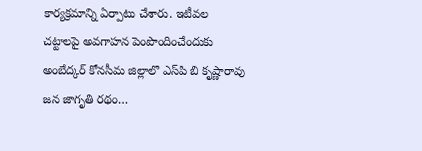కార్య‌క్ర‌మాన్ని ఏర్పాటు చేశారు. ఇటీవల చట్టాలపై అవగాహన పెంపొందించేందుకు అంబేద్కర్ కోనసీమ జిల్లాలొ ఎస్‌పి బి కృష్ణారావు జన జాగృతి రథం…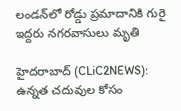లండ‌న్‌లో రోడ్డు ప్ర‌మాదానికి గురై ఇద్ద‌రు న‌గ‌ర‌వాసులు మృతి

హైద‌రాబాద్ (CLiC2NEWS): ఉన్న‌త చ‌దువుల కోసం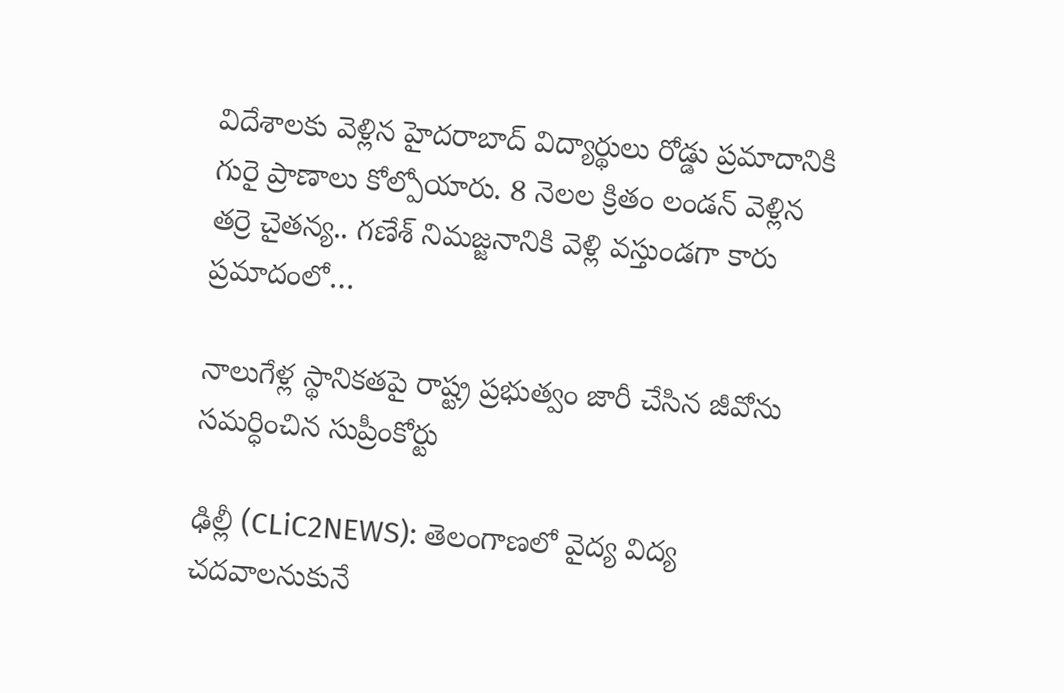విదేశాల‌కు వెళ్లిన హైద‌రాబాద్ విద్యార్థులు రోడ్డు ప్ర‌మాదానికి గురై ప్రాణాలు కోల్పోయారు. 8 నెల‌ల క్రితం లండ‌న్ వెళ్లిన త‌ర్రె చైత‌న్య‌.. గ‌ణేశ్ నిమ‌జ్జ‌నానికి వెళ్లి వ‌స్తుండ‌గా కారు ప్రమాదంలో…

నాలుగేళ్ల స్థానికతపై రాష్ట్ర ప్రభుత్వం జారీ చేసిన జీవోను సమర్ధించిన సుప్రీంకోర్టు

ఢిల్లీ (CLiC2NEWS): తెలంగాణ‌లో వైద్య విద్య చ‌ద‌వాల‌నుకునే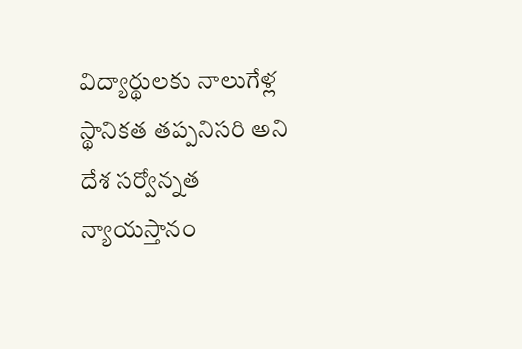విద్యార్థుల‌కు నాలుగేళ్ల స్థానిక‌త త‌ప్ప‌నిస‌రి అని దేశ స‌ర్వోన్న‌త న్యాయ‌స్తానం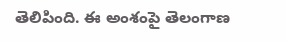తెలిపింది. ఈ అంశంపై తెలంగాణ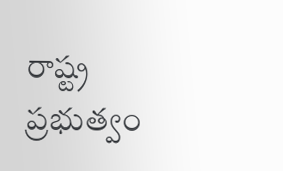రాష్ట్ర ప్ర‌భుత్వం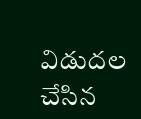విడుద‌ల చేసిన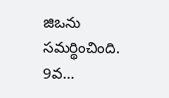జిఒను స‌మ‌ర్థించింది. 9వ…